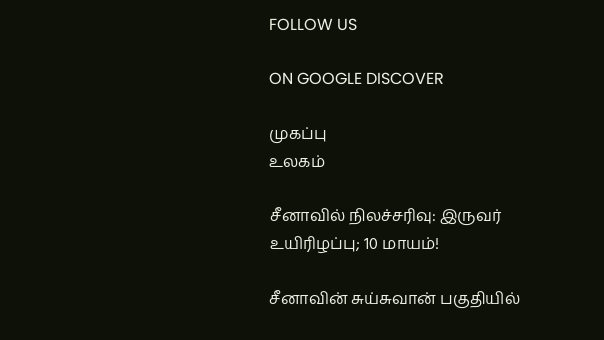FOLLOW US

ON GOOGLE DISCOVER

முகப்பு
உலகம்

சீனாவில் நிலச்சரிவு: இருவர் உயிரிழப்பு; 10 மாயம்!

சீனாவின் சுய்சுவான் பகுதியில்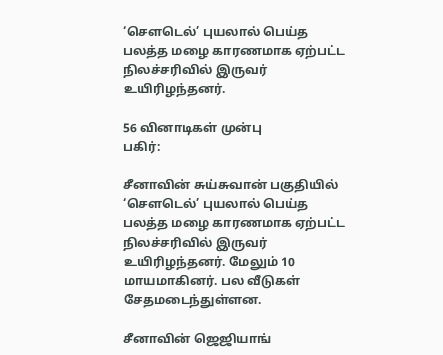‘செளடெல்’ புயலால் பெய்த பலத்த மழை காரணமாக ஏற்பட்ட நிலச்சரிவில் இருவர் உயிரிழந்தனர்.

56 வினாடிகள் முன்பு
பகிர்:

சீனாவின் சுய்சுவான் பகுதியில் ‘செளடெல்’ புயலால் பெய்த பலத்த மழை காரணமாக ஏற்பட்ட நிலச்சரிவில் இருவர் உயிரிழந்தனர். மேலும் 10 மாயமாகினர். பல வீடுகள் சேதமடைந்துள்ளன.

சீனாவின் ஜெஜியாங்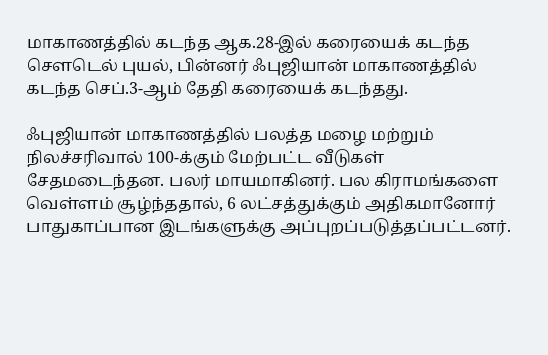மாகாணத்தில் கடந்த ஆக.28-இல் கரையைக் கடந்த செளடெல் புயல், பின்னர் ஃபுஜியான் மாகாணத்தில் கடந்த செப்.3-ஆம் தேதி கரையைக் கடந்தது.

ஃபுஜியான் மாகாணத்தில் பலத்த மழை மற்றும் நிலச்சரிவால் 100-க்கும் மேற்பட்ட வீடுகள் சேதமடைந்தன. பலர் மாயமாகினர். பல கிராமங்களை வெள்ளம் சூழ்ந்ததால், 6 லட்சத்துக்கும் அதிகமானோர் பாதுகாப்பான இடங்களுக்கு அப்புறப்படுத்தப்பட்டனர்.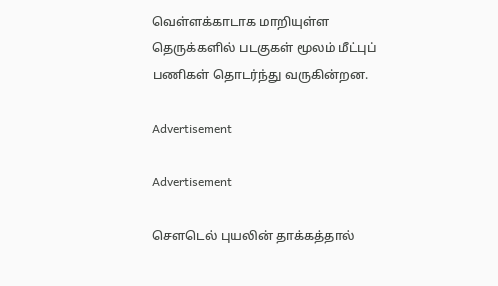வெள்ளக்காடாக மாறியுள்ள தெருக்களில் படகுகள் மூலம் மீட்புப் பணிகள் தொடர்ந்து வருகின்றன.

Advertisement

Advertisement

செளடெல் புயலின் தாக்கத்தால்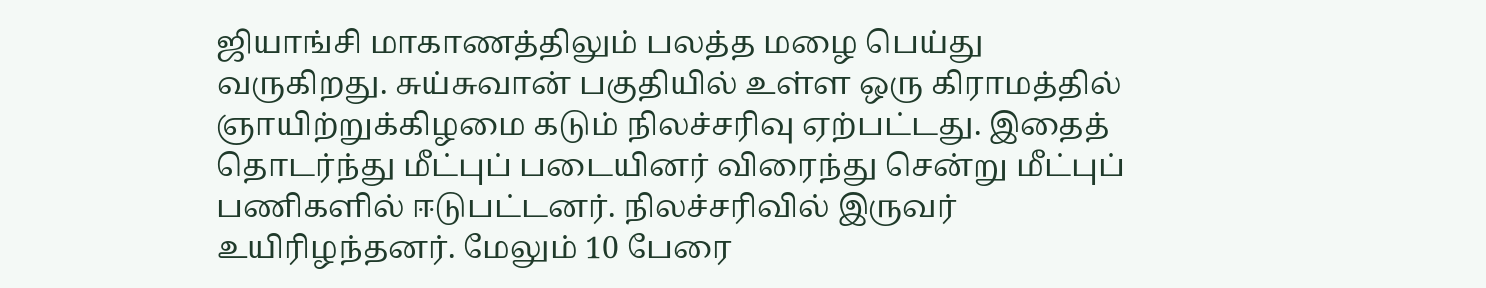ஜியாங்சி மாகாணத்திலும் பலத்த மழை பெய்து வருகிறது. சுய்சுவான் பகுதியில் உள்ள ஒரு கிராமத்தில் ஞாயிற்றுக்கிழமை கடும் நிலச்சரிவு ஏற்பட்டது. இதைத் தொடர்ந்து மீட்புப் படையினர் விரைந்து சென்று மீட்புப் பணிகளில் ஈடுபட்டனர். நிலச்சரிவில் இருவர் உயிரிழந்தனர். மேலும் 10 பேரை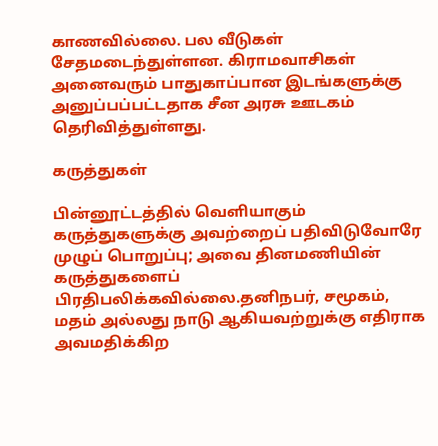காணவில்லை. பல வீடுகள் சேதமடைந்துள்ளன. கிராமவாசிகள் அனைவரும் பாதுகாப்பான இடங்களுக்கு அனுப்பப்பட்டதாக சீன அரசு ஊடகம் தெரிவித்துள்ளது.

கருத்துகள்

பின்னூட்டத்தில் வெளியாகும் கருத்துகளுக்கு அவற்றைப் பதிவிடுவோரே முழுப் பொறுப்பு; அவை தினமணியின் கருத்துகளைப் பிரதிபலிக்கவில்லை.தனிநபர், சமூகம், மதம் அல்லது நாடு ஆகியவற்றுக்கு எதிராக அவமதிக்கிற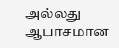அல்லது ஆபாசமான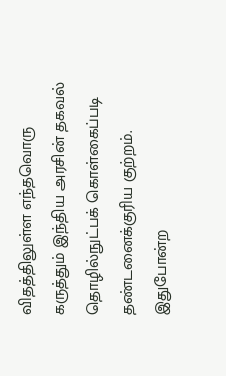விதத்திலுள்ள எந்தவொரு கருத்தும் இந்திய அரசின் தகவல் தொழில்நுட்பக் கொள்கைப்படி தண்டனைக்குரிய குற்றம். இதுபோன்ற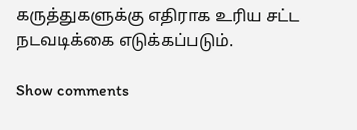கருத்துகளுக்கு எதிராக உரிய சட்ட நடவடிக்கை எடுக்கப்படும்.

Show comments